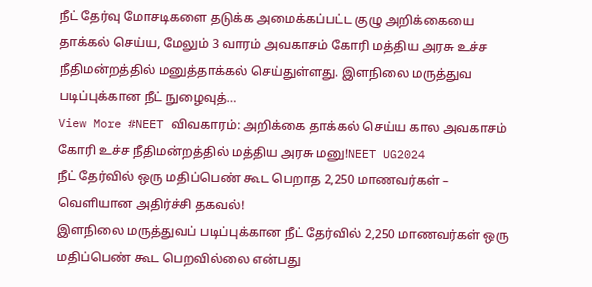நீட் தேர்வு மோசடிகளை தடுக்க அமைக்கப்பட்ட குழு அறிக்கையை தாக்கல் செய்ய, மேலும் 3 வாரம் அவகாசம் கோரி மத்திய அரசு உச்ச நீதிமன்றத்தில் மனுத்தாக்கல் செய்துள்ளது. இளநிலை மருத்துவ படிப்புக்கான நீட் நுழைவுத்…
View More #NEET விவகாரம்: அறிக்கை தாக்கல் செய்ய கால அவகாசம் கோரி உச்ச நீதிமன்றத்தில் மத்திய அரசு மனு!NEET UG2024
நீட் தேர்வில் ஒரு மதிப்பெண் கூட பெறாத 2,250 மாணவர்கள் – வெளியான அதிர்ச்சி தகவல்!
இளநிலை மருத்துவப் படிப்புக்கான நீட் தேர்வில் 2,250 மாணவர்கள் ஒரு மதிப்பெண் கூட பெறவில்லை என்பது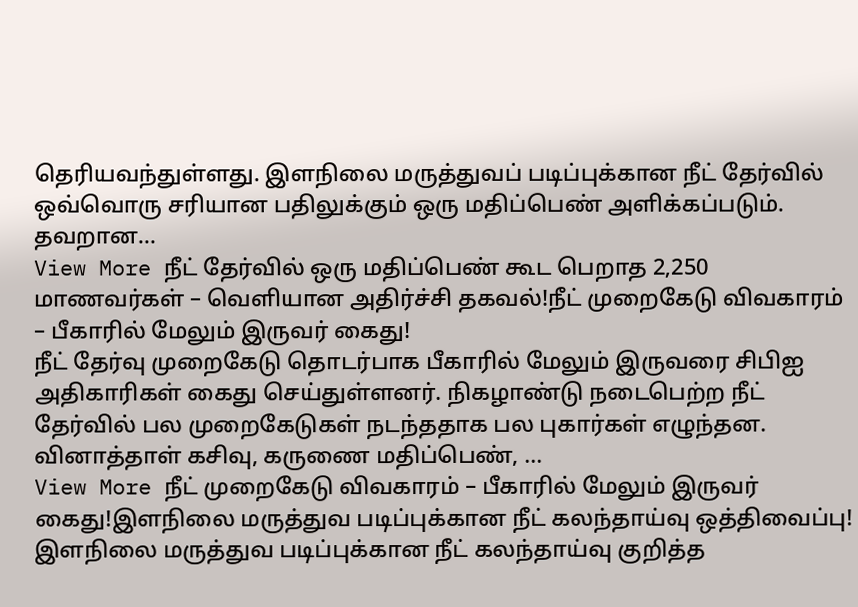தெரியவந்துள்ளது. இளநிலை மருத்துவப் படிப்புக்கான நீட் தேர்வில் ஒவ்வொரு சரியான பதிலுக்கும் ஒரு மதிப்பெண் அளிக்கப்படும். தவறான…
View More நீட் தேர்வில் ஒரு மதிப்பெண் கூட பெறாத 2,250 மாணவர்கள் – வெளியான அதிர்ச்சி தகவல்!நீட் முறைகேடு விவகாரம் – பீகாரில் மேலும் இருவர் கைது!
நீட் தேர்வு முறைகேடு தொடர்பாக பீகாரில் மேலும் இருவரை சிபிஐ அதிகாரிகள் கைது செய்துள்ளனர். நிகழாண்டு நடைபெற்ற நீட் தேர்வில் பல முறைகேடுகள் நடந்ததாக பல புகார்கள் எழுந்தன. வினாத்தாள் கசிவு, கருணை மதிப்பெண், …
View More நீட் முறைகேடு விவகாரம் – பீகாரில் மேலும் இருவர் கைது!இளநிலை மருத்துவ படிப்புக்கான நீட் கலந்தாய்வு ஒத்திவைப்பு!
இளநிலை மருத்துவ படிப்புக்கான நீட் கலந்தாய்வு குறித்த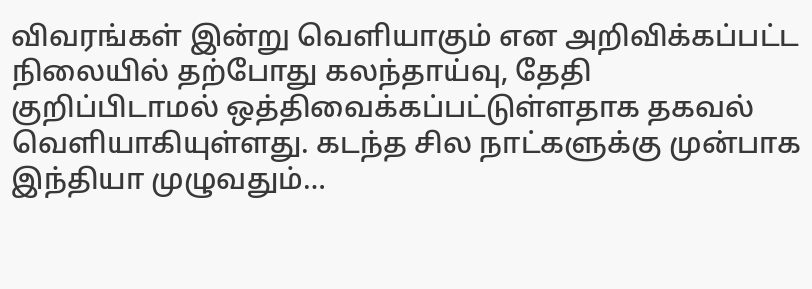விவரங்கள் இன்று வெளியாகும் என அறிவிக்கப்பட்ட நிலையில் தற்போது கலந்தாய்வு, தேதி குறிப்பிடாமல் ஒத்திவைக்கப்பட்டுள்ளதாக தகவல் வெளியாகியுள்ளது. கடந்த சில நாட்களுக்கு முன்பாக இந்தியா முழுவதும்…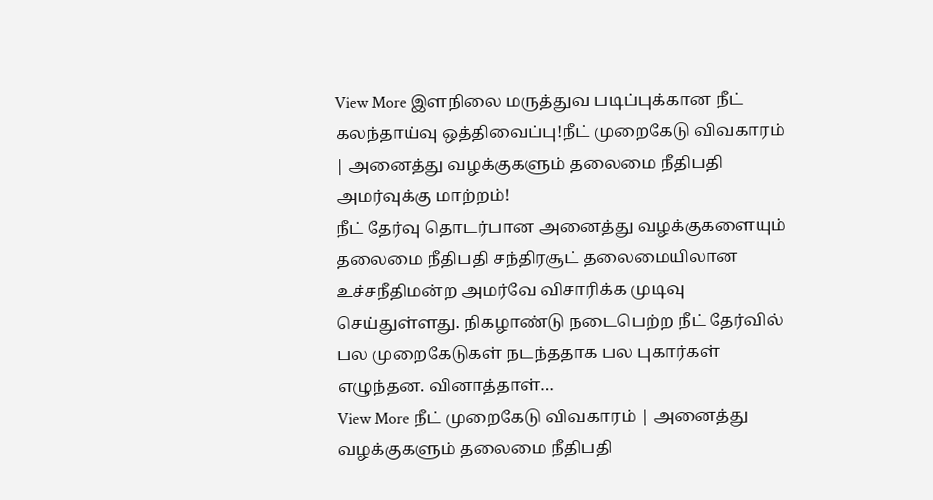View More இளநிலை மருத்துவ படிப்புக்கான நீட் கலந்தாய்வு ஒத்திவைப்பு!நீட் முறைகேடு விவகாரம் | அனைத்து வழக்குகளும் தலைமை நீதிபதி அமர்வுக்கு மாற்றம்!
நீட் தேர்வு தொடர்பான அனைத்து வழக்குகளையும் தலைமை நீதிபதி சந்திரசூட் தலைமையிலான உச்சநீதிமன்ற அமர்வே விசாரிக்க முடிவு செய்துள்ளது. நிகழாண்டு நடைபெற்ற நீட் தேர்வில் பல முறைகேடுகள் நடந்ததாக பல புகார்கள் எழுந்தன. வினாத்தாள்…
View More நீட் முறைகேடு விவகாரம் | அனைத்து வழக்குகளும் தலைமை நீதிபதி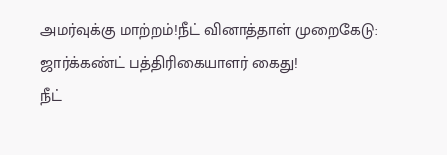அமர்வுக்கு மாற்றம்!நீட் வினாத்தாள் முறைகேடு: ஜார்க்கண்ட் பத்திரிகையாளர் கைது!
நீட்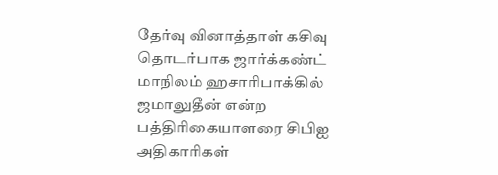தேர்வு வினாத்தாள் கசிவு தொடர்பாக ஜார்க்கண்ட் மாநிலம் ஹசாரிபாக்கில் ஜமாலுதீன் என்ற பத்திரிகையாளரை சிபிஐ அதிகாரிகள்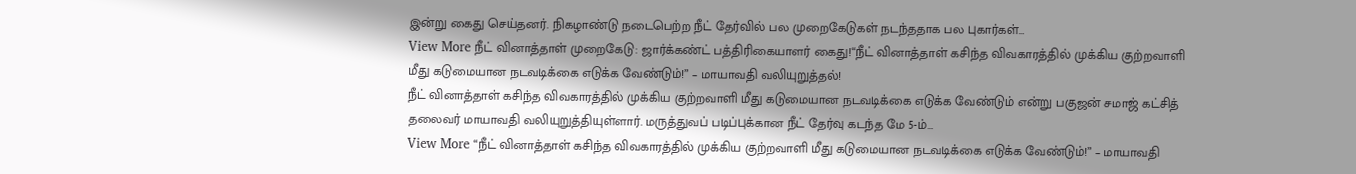இன்று கைது செய்தனர். நிகழாண்டு நடைபெற்ற நீட் தேர்வில் பல முறைகேடுகள் நடந்ததாக பல புகார்கள்…
View More நீட் வினாத்தாள் முறைகேடு: ஜார்க்கண்ட் பத்திரிகையாளர் கைது!“நீட் வினாத்தாள் கசிந்த விவகாரத்தில் முக்கிய குற்றவாளி மீது கடுமையான நடவடிக்கை எடுக்க வேண்டும்!” – மாயாவதி வலியுறுத்தல்!
நீட் வினாத்தாள் கசிந்த விவகாரத்தில் முக்கிய குற்றவாளி மீது கடுமையான நடவடிக்கை எடுக்க வேண்டும் என்று பகுஜன் சமாஜ் கட்சித் தலைவர் மாயாவதி வலியுறுத்தியுள்ளார். மருத்துவப் படிப்புக்கான நீட் தேர்வு கடந்த மே 5-ம்…
View More “நீட் வினாத்தாள் கசிந்த விவகாரத்தில் முக்கிய குற்றவாளி மீது கடுமையான நடவடிக்கை எடுக்க வேண்டும்!” – மாயாவதி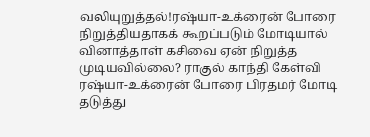வலியுறுத்தல்!ரஷ்யா-உக்ரைன் போரை நிறுத்தியதாகக் கூறப்படும் மோடியால் வினாத்தாள் கசிவை ஏன் நிறுத்த முடியவில்லை? ராகுல் காந்தி கேள்வி
ரஷ்யா-உக்ரைன் போரை பிரதமர் மோடி தடுத்து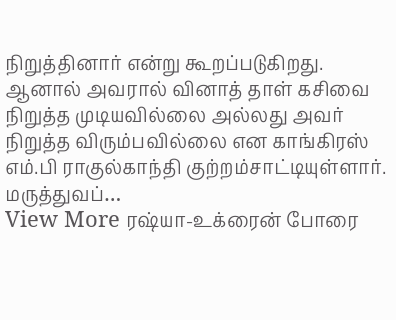நிறுத்தினார் என்று கூறப்படுகிறது. ஆனால் அவரால் வினாத் தாள் கசிவை நிறுத்த முடியவில்லை அல்லது அவர் நிறுத்த விரும்பவில்லை என காங்கிரஸ் எம்.பி ராகுல்காந்தி குற்றம்சாட்டியுள்ளார். மருத்துவப்…
View More ரஷ்யா-உக்ரைன் போரை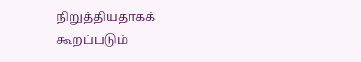நிறுத்தியதாகக் கூறப்படும்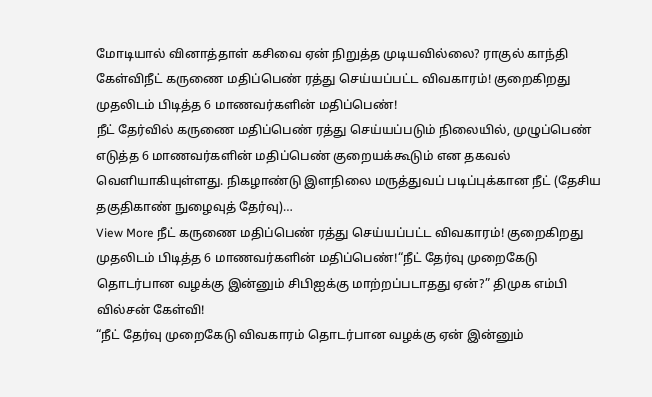மோடியால் வினாத்தாள் கசிவை ஏன் நிறுத்த முடியவில்லை? ராகுல் காந்தி கேள்விநீட் கருணை மதிப்பெண் ரத்து செய்யப்பட்ட விவகாரம்! குறைகிறது முதலிடம் பிடித்த 6 மாணவர்களின் மதிப்பெண்!
நீட் தேர்வில் கருணை மதிப்பெண் ரத்து செய்யப்படும் நிலையில், முழுப்பெண் எடுத்த 6 மாணவர்களின் மதிப்பெண் குறையக்கூடும் என தகவல் வெளியாகியுள்ளது. நிகழாண்டு இளநிலை மருத்துவப் படிப்புக்கான நீட் (தேசிய தகுதிகாண் நுழைவுத் தேர்வு)…
View More நீட் கருணை மதிப்பெண் ரத்து செய்யப்பட்ட விவகாரம்! குறைகிறது முதலிடம் பிடித்த 6 மாணவர்களின் மதிப்பெண்!“நீட் தேர்வு முறைகேடு தொடர்பான வழக்கு இன்னும் சிபிஐக்கு மாற்றப்படாதது ஏன்?” திமுக எம்பி வில்சன் கேள்வி!
“நீட் தேர்வு முறைகேடு விவகாரம் தொடர்பான வழக்கு ஏன் இன்னும்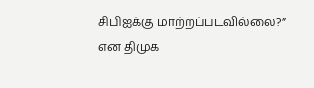சிபிஐக்கு மாற்றப்படவில்லை?” என திமுக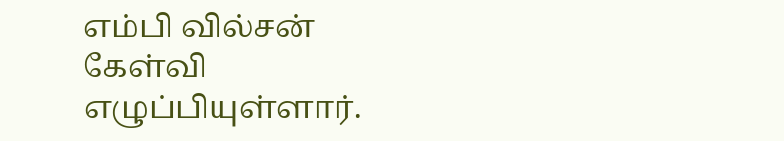எம்பி வில்சன் கேள்வி எழுப்பியுள்ளார்.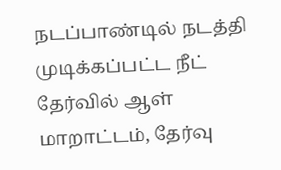நடப்பாண்டில் நடத்தி முடிக்கப்பட்ட நீட் தேர்வில் ஆள் மாறாட்டம், தேர்வு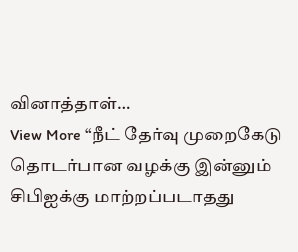வினாத்தாள்…
View More “நீட் தேர்வு முறைகேடு தொடர்பான வழக்கு இன்னும் சிபிஐக்கு மாற்றப்படாதது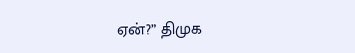ஏன்?” திமுக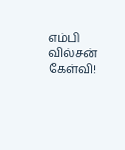எம்பி வில்சன் கேள்வி!